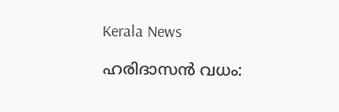Kerala News

ഹരിദാസന്‍ വധം: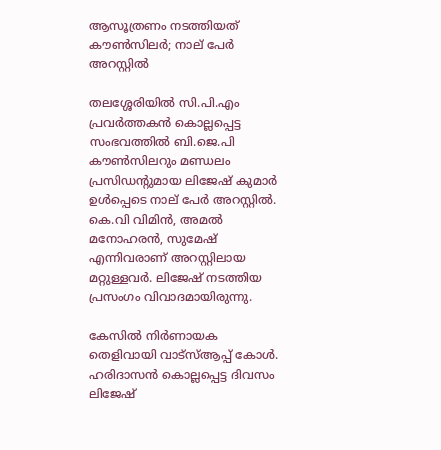ആസൂത്രണം നടത്തിയത് കൗണ്‍സിലര്‍; നാല് പേര്‍ അറസ്റ്റില്‍

തലശ്ശേരിയില്‍ സി.പി.എം പ്രവര്‍ത്തകന്‍ കൊല്ലപ്പെട്ട സംഭവത്തില്‍ ബി.ജെ.പി കൗണ്‍സിലറും മണ്ഡലം പ്രസിഡന്റുമായ ലിജേഷ് കുമാര്‍ ഉള്‍പ്പെടെ നാല് പേര്‍ അറസ്റ്റില്‍. കെ.വി വിമിന്‍, അമല്‍ മനോഹരന്‍, സുമേഷ് എന്നിവരാണ് അറസ്റ്റിലായ മറ്റുള്ളവര്‍. ലിജേഷ് നടത്തിയ പ്രസംഗം വിവാദമായിരുന്നു.

കേസില്‍ നിര്‍ണായക തെളിവായി വാട്‌സ്ആപ്പ് കോള്‍. ഹരിദാസന്‍ കൊല്ലപ്പെട്ട ദിവസം ലിജേഷ്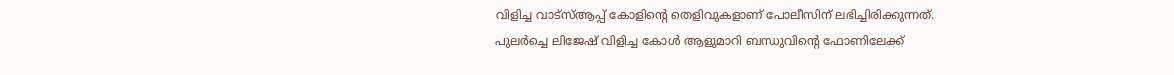വിളിച്ച വാട്‌സ്ആപ്പ് കോളിന്റെ തെളിവുകളാണ് പോലീസിന് ലഭിച്ചിരിക്കുന്നത്. പുലര്‍ച്ചെ ലിജേഷ് വിളിച്ച കോള്‍ ആളുമാറി ബന്ധുവിന്റെ ഫോണിലേക്ക്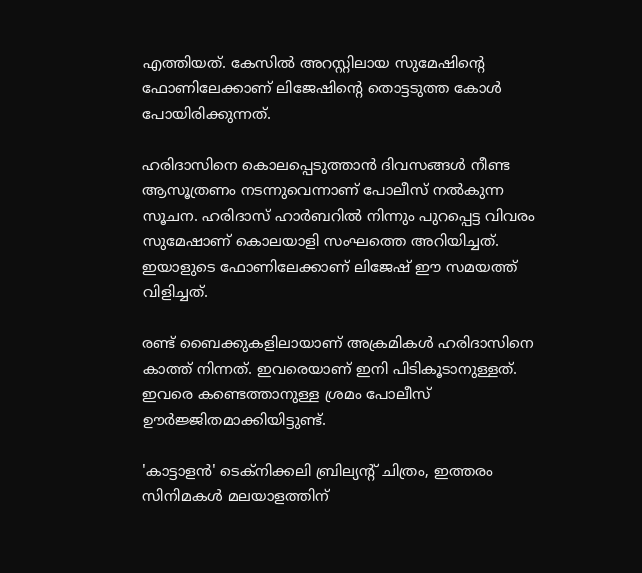എത്തിയത്. കേസില്‍ അറസ്റ്റിലായ സുമേഷിന്റെ ഫോണിലേക്കാണ് ലിജേഷിന്റെ തൊട്ടടുത്ത കോള്‍ പോയിരിക്കുന്നത്.

ഹരിദാസിനെ കൊലപ്പെടുത്താന്‍ ദിവസങ്ങള്‍ നീണ്ട ആസൂത്രണം നടന്നുവെന്നാണ് പോലീസ് നല്‍കുന്ന സൂചന. ഹരിദാസ് ഹാര്‍ബറില്‍ നിന്നും പുറപ്പെട്ട വിവരം സുമേഷാണ് കൊലയാളി സംഘത്തെ അറിയിച്ചത്. ഇയാളുടെ ഫോണിലേക്കാണ് ലിജേഷ് ഈ സമയത്ത് വിളിച്ചത്.

രണ്ട് ബൈക്കുകളിലായാണ് അക്രമികള്‍ ഹരിദാസിനെ കാത്ത് നിന്നത്. ഇവരെയാണ് ഇനി പിടികൂടാനുള്ളത്. ഇവരെ കണ്ടെത്താനുള്ള ശ്രമം പോലീസ് ഊര്‍ജ്ജിതമാക്കിയിട്ടുണ്ട്.

'കാട്ടാളൻ' ടെക്നിക്കലി ബ്രില്യന്റ് ചിത്രം, ഇത്തരം സിനിമകൾ മലയാളത്തിന്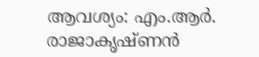ആവശ്യം: എം.ആർ. രാജാകൃഷ്ണൻ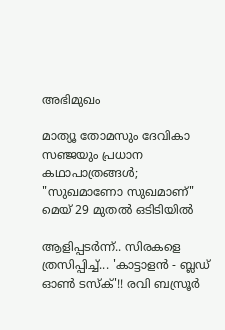അഭിമുഖം

മാത്യൂ തോമസും ദേവികാ സഞ്ജയും പ്രധാന കഥാപാത്രങ്ങൾ; "സുഖമാണോ സുഖമാണ്" മെയ്‌ 29 മുതൽ ഒടിടിയിൽ

ആളിപ്പടർന്ന്.. സിരകളെ ത്രസിപ്പിച്ച്... 'കാട്ടാളൻ - ബ്ലഡ് ഓൺ ടസ്ക്'!! രവി ബസ്രൂർ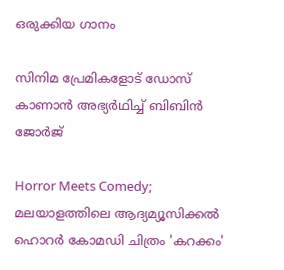ഒരുക്കിയ ഗാനം

സിനിമ പ്രേമികളോട് ഡോസ് കാണാൻ അഭ്യർഥിച്ച് ബിബിൻ ജോർജ്

Horror Meets Comedy; മലയാളത്തിലെ ആദ്യമ്യൂസിക്കൽ ഹൊറർ കോമഡി ചിത്രം 'കറക്കം'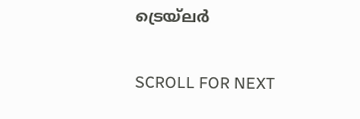ട്രെയ്‌ലർ

SCROLL FOR NEXT